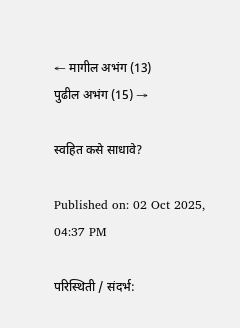← मागील अभंग (13)
पुढील अभंग (15) →

स्वहित कसे साधावे?

Published on: 02 Oct 2025, 04:37 PM

परिस्थिती / संदर्भ: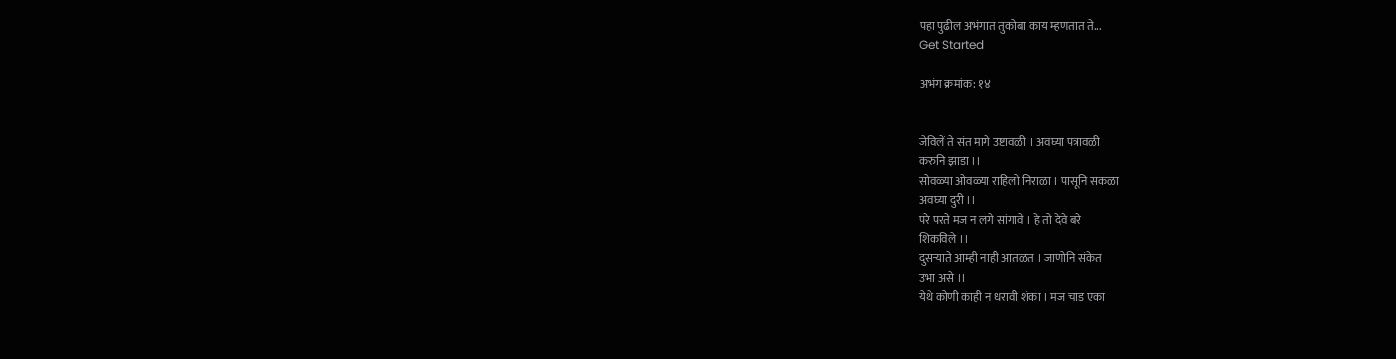पहा पुढील अभंगात तुकोबा काय म्हणतात ते...
Get Started

अभंग क्रमांक: १४


जेविलें ते संत मागे उष्टावळी । अवघ्या पत्रावळी
करुनि झाडा ।।
सोवळ्या ओवळ्या राहिलो निराळा । पासूनि सकळा
अवघ्या दुरी ।।
परे परते मज न लगे सांगावे । हे तो देवे बरे
शिकविले ।।
दुसऱ्याते आम्ही नाही आतळत । जाणोनि संकेत
उभा असे ।।
येथे कोणी काही न धरावी शंका । मज चाड एका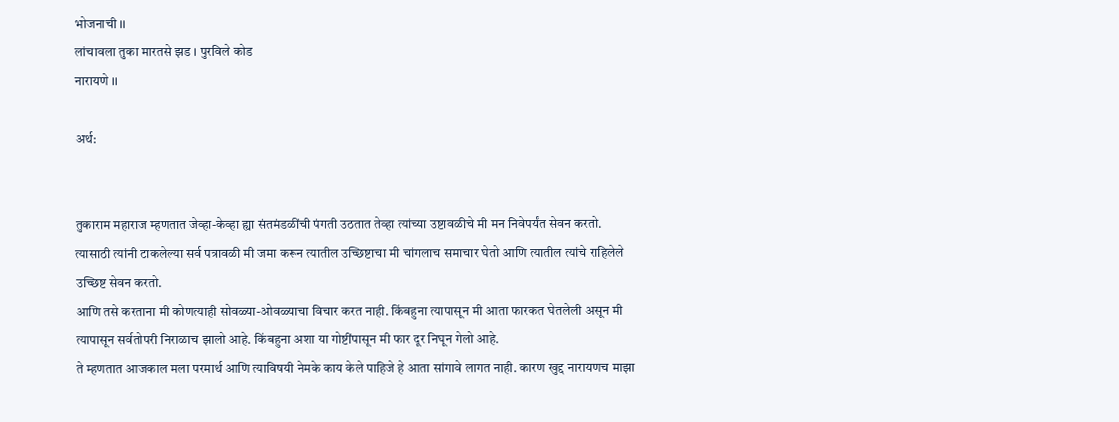भोजनाची ।।
लांचावला तुका मारतसे झड । पुरविले कोड
नारायणे ।।

अर्थ:


तुकाराम महाराज म्हणतात जेव्हा-केव्हा ह्या संतमंडळींची पंगती उठतात तेव्हा त्यांच्या उष्टावळीचे मी मन निवेपर्यंत सेवन करतो. त्यासाठी त्यांनी टाकलेल्या सर्व पत्रावळी मी जमा करून त्यातील उच्छिष्टाचा मी चांगलाच समाचार घेतो आणि त्यातील त्यांचे राहिलेले उच्छिष्ट सेवन करतो.
आणि तसे करताना मी कोणत्याही सोवळ्या-ओवळ्याचा विचार करत नाही. किंबहुना त्यापासून मी आता फारकत घेतलेली असून मी त्यापासून सर्वतोपरी निराळाच झालो आहे. किंबहुना अशा या गोष्टींपासून मी फार दूर निघून गेलो आहे.
ते म्हणतात आजकाल मला परमार्थ आणि त्याविषयी नेमके काय केले पाहिजे हे आता सांगावे लागत नाही. कारण खुद्द नारायणच माझा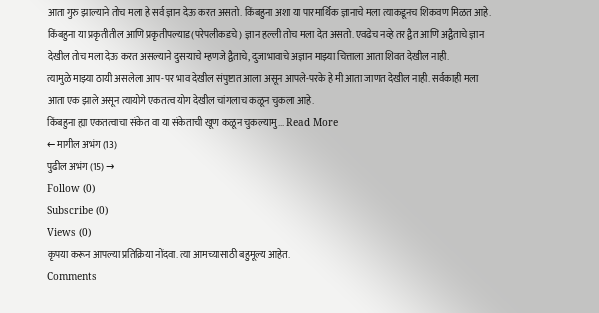आता गुरु झाल्याने तोच मला हे सर्व ज्ञान देऊ करत असतो. किंबहुना अशा या पारमार्थिक ज्ञानाचे मला त्याकडूनच शिकवण मिळत आहे.
किंबहुना या प्रकृतीतील आणि प्रकृतीपल्याड(परेपलीकडचे) ज्ञान हल्ली तोच मला देत असतो. एवढेच नव्हे तर द्वैत आणि अद्वैताचे ज्ञान देखील तोच मला देऊ करत असल्याने दुसऱ्याचे म्हणजे द्वैताचे, दुजाभावाचे अज्ञान माझ्या चित्ताला आता शिवत देखील नाही.
त्यामुळे माझ्या ठायी असलेला आप-पर भाव देखील संपुष्टात आला असून आपले-परके हे मी आता जाणत देखील नाही. सर्वकाही मला आता एक झाले असून त्यायोगे एकतत्व योग देखील चांगलाच कळून चुकला आहे.
किंबहुना ह्या एकतत्वाचा संकेत वा या संकेताची खूण कळून चुकल्यामु... Read More
← मागील अभंग (13)
पुढील अभंग (15) →
Follow (0)
Subscribe (0)
Views (0)
कृपया करून आपल्या प्रतिक्रिया नोंदवा. त्या आमच्यासाठी बहुमूल्य आहेत.
Comments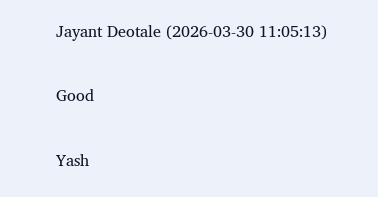Jayant Deotale (2026-03-30 11:05:13)

Good

Yash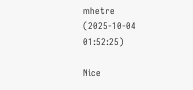mhetre (2025-10-04 01:52:25)

Nice